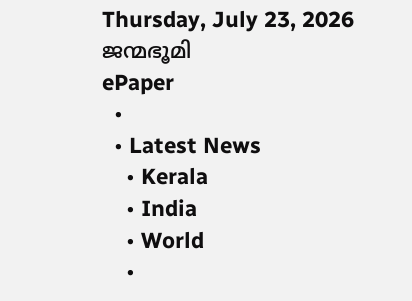Thursday, July 23, 2026
ജന്മഭൂമി
ePaper
  •
  • Latest News
    • Kerala
    • India
    • World
    •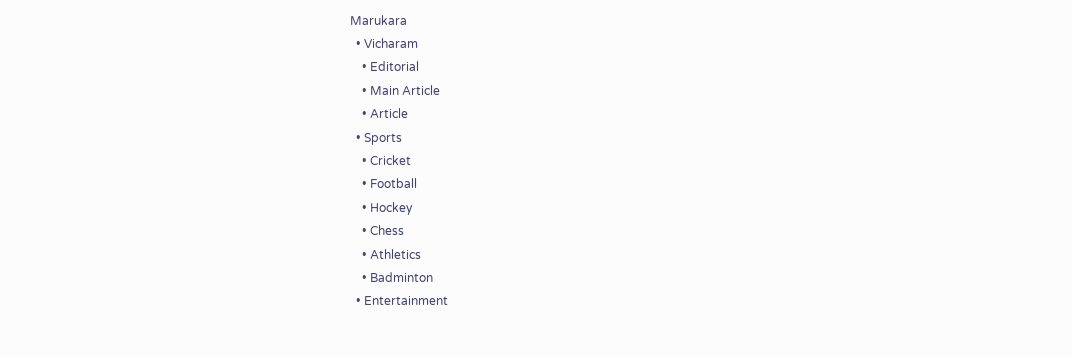Marukara
  • Vicharam
    • Editorial
    • Main Article
    • Article
  • Sports
    • Cricket
    • Football
    • Hockey
    • Chess
    • Athletics
    • Badminton
  • Entertainment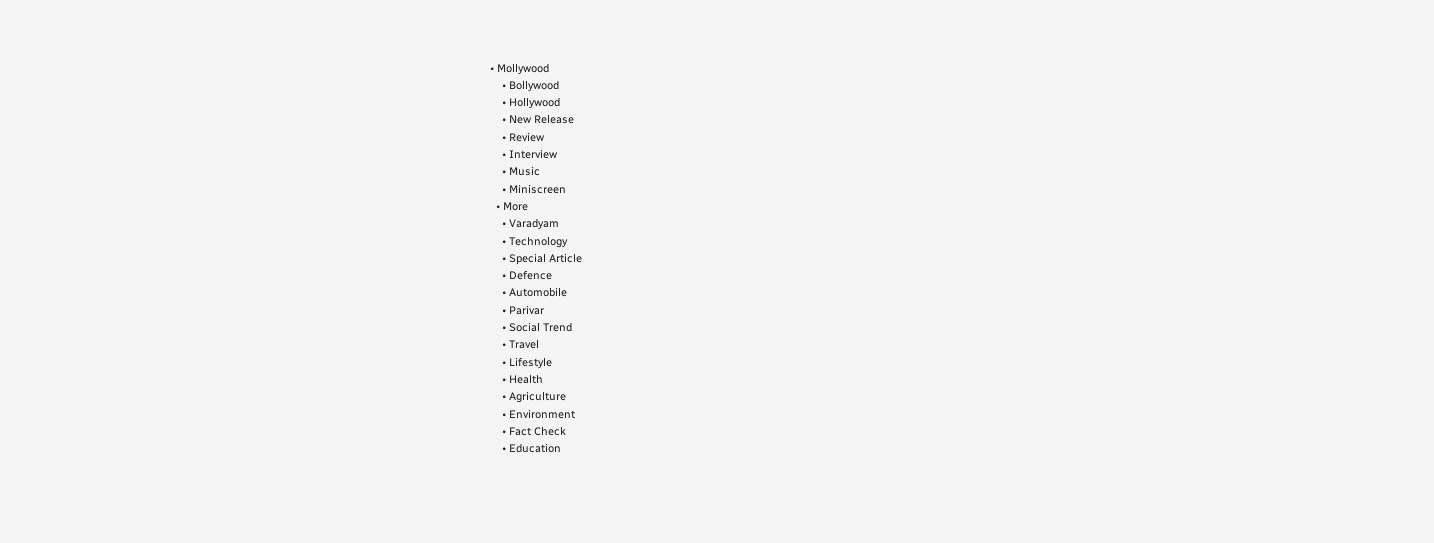• Mollywood
    • Bollywood
    • Hollywood
    • New Release
    • Review
    • Interview
    • Music
    • Miniscreen
  • More
    • Varadyam
    • Technology
    • Special Article
    • Defence
    • Automobile
    • Parivar
    • Social Trend
    • Travel
    • Lifestyle
    • Health
    • Agriculture
    • Environment
    • Fact Check
    • Education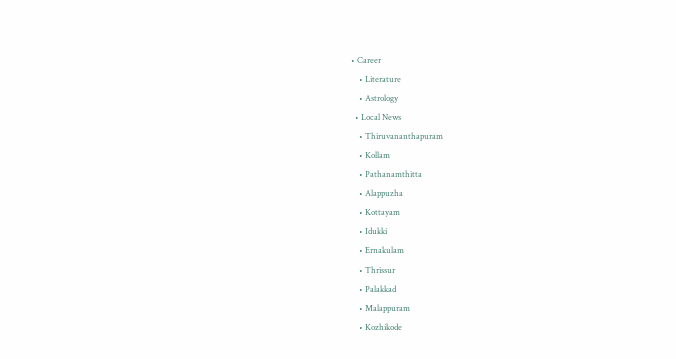• Career
    • Literature
    • Astrology
  • Local News
    • Thiruvananthapuram
    • Kollam
    • Pathanamthitta
    • Alappuzha
    • Kottayam
    • Idukki
    • Ernakulam
    • Thrissur
    • Palakkad
    • Malappuram
    • Kozhikode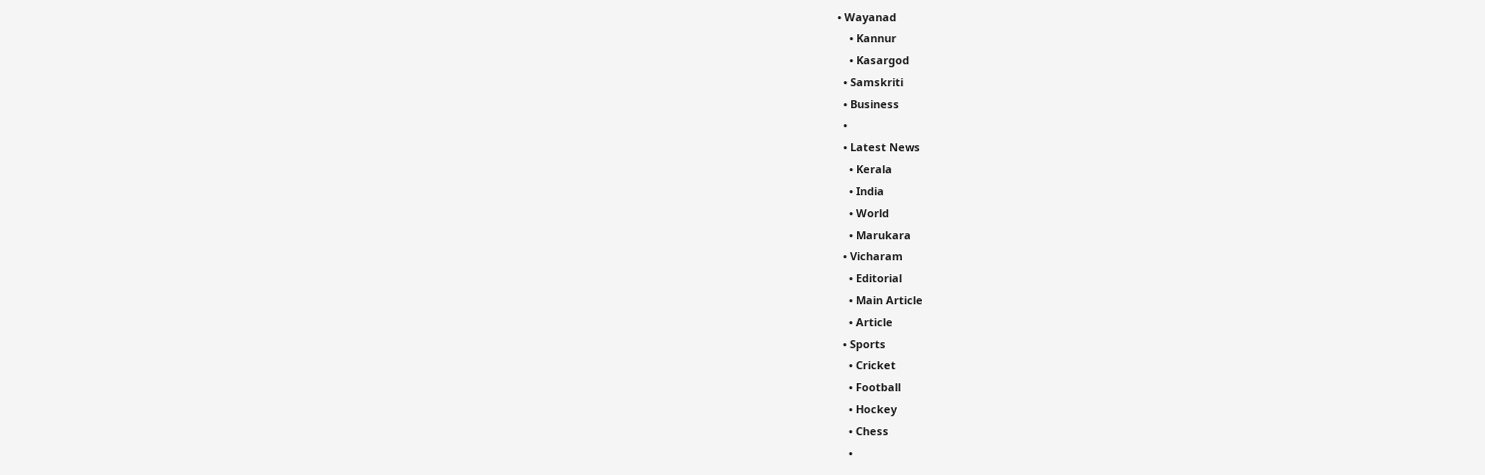• Wayanad
    • Kannur
    • Kasargod
  • Samskriti
  • Business
  •
  • Latest News
    • Kerala
    • India
    • World
    • Marukara
  • Vicharam
    • Editorial
    • Main Article
    • Article
  • Sports
    • Cricket
    • Football
    • Hockey
    • Chess
    •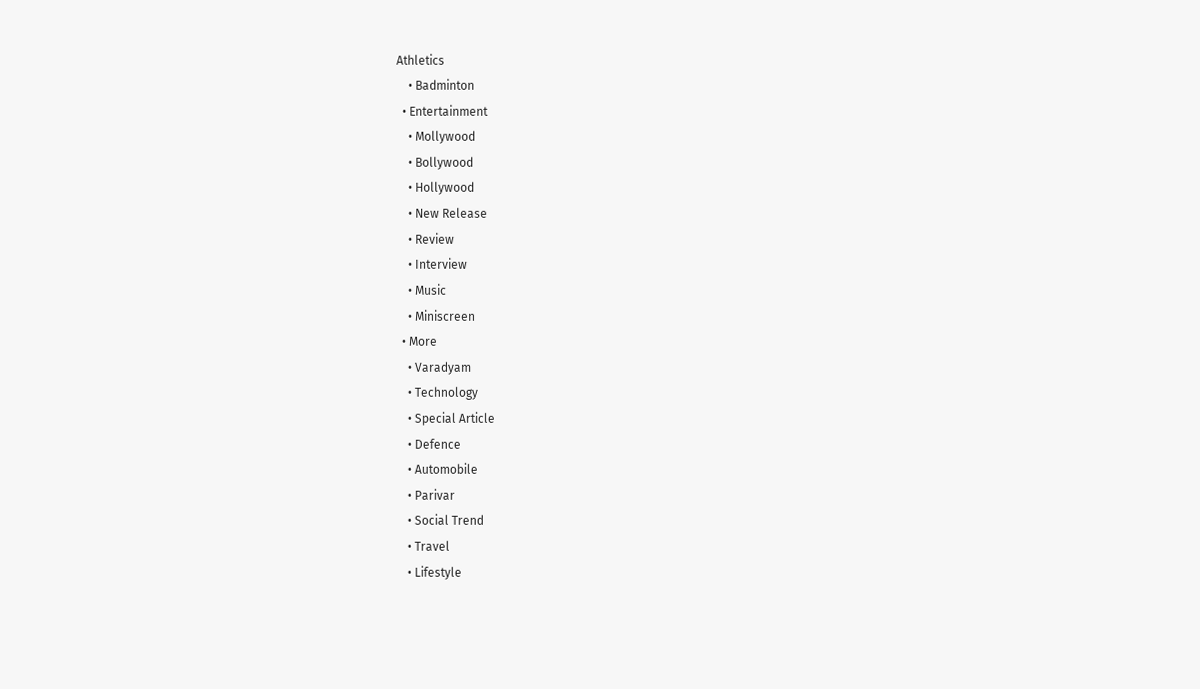Athletics
    • Badminton
  • Entertainment
    • Mollywood
    • Bollywood
    • Hollywood
    • New Release
    • Review
    • Interview
    • Music
    • Miniscreen
  • More
    • Varadyam
    • Technology
    • Special Article
    • Defence
    • Automobile
    • Parivar
    • Social Trend
    • Travel
    • Lifestyle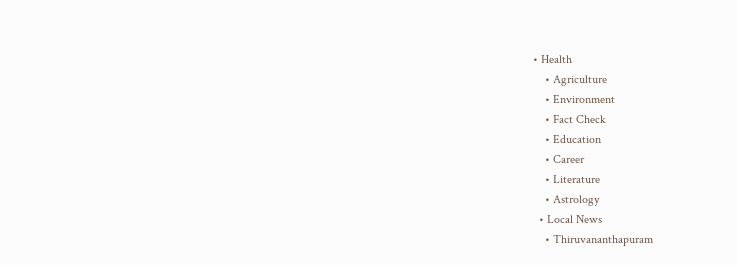• Health
    • Agriculture
    • Environment
    • Fact Check
    • Education
    • Career
    • Literature
    • Astrology
  • Local News
    • Thiruvananthapuram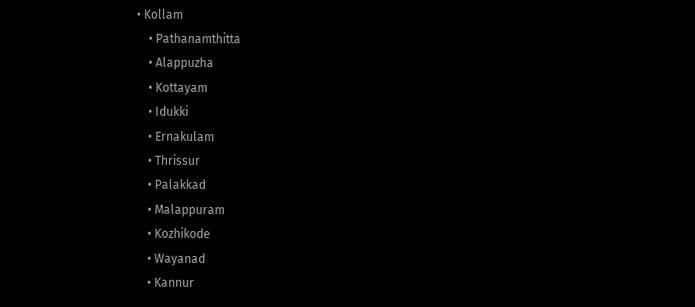• Kollam
    • Pathanamthitta
    • Alappuzha
    • Kottayam
    • Idukki
    • Ernakulam
    • Thrissur
    • Palakkad
    • Malappuram
    • Kozhikode
    • Wayanad
    • Kannur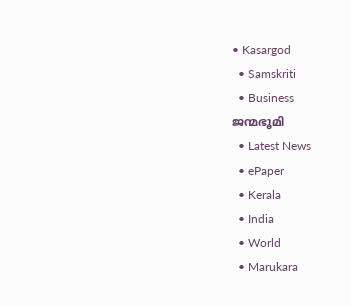• Kasargod
  • Samskriti
  • Business
ജന്മഭൂമി
  • Latest News
  • ePaper
  • Kerala
  • India
  • World
  • Marukara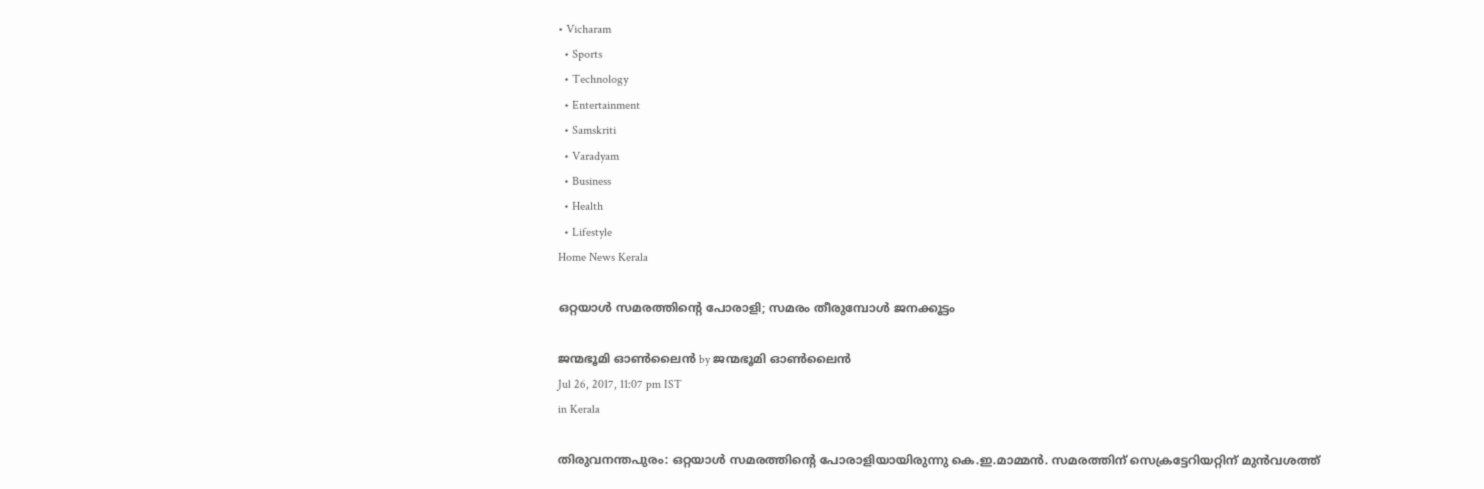• Vicharam
  • Sports
  • Technology
  • Entertainment
  • Samskriti
  • Varadyam
  • Business
  • Health
  • Lifestyle
Home News Kerala

ഒറ്റയാള്‍ സമരത്തിന്റെ പോരാളി; സമരം തീരുമ്പോള്‍ ജനക്കൂട്ടം

ജന്മഭൂമി ഓണ്‍ലൈന്‍ by ജന്മഭൂമി ഓണ്‍ലൈന്‍
Jul 26, 2017, 11:07 pm IST
in Kerala

തിരുവനന്തപുരം: ഒറ്റയാള്‍ സമരത്തിന്റെ പോരാളിയായിരുന്നു കെ.ഇ.മാമ്മന്‍. സമരത്തിന് സെക്രട്ടേറിയറ്റിന് മുന്‍വശത്ത്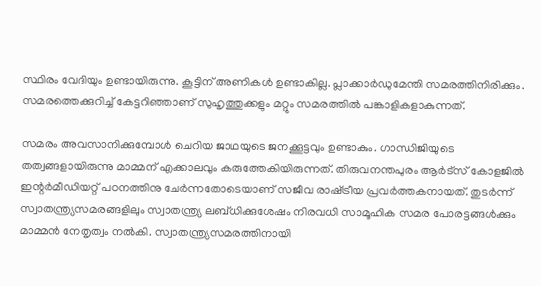സ്ഥിരം വേദിയും ഉണ്ടായിരുന്നു. കൂട്ടിന് അണികള്‍ ഉണ്ടാകില്ല. പ്ലാക്കാര്‍ഡുമേന്തി സമരത്തിനിരിക്കും. സമരത്തെക്കുറിച്ച് കേട്ടറിഞ്ഞാണ് സുഹൃത്തുക്കളും മറ്റും സമരത്തില്‍ പങ്കാളികളാകുന്നത്.

സമരം അവസാനിക്കുമ്പോള്‍ ചെറിയ ജാഥയുടെ ജനക്കൂട്ടവും ഉണ്ടാകും. ഗാന്ധിജിയുടെ തത്വങ്ങളായിരുന്നു മാമ്മന് എക്കാലവും കരുത്തേകിയിരുന്നത്. തിരുവനന്തപുരം ആര്‍ട്‌സ് കോളജില്‍ ഇന്റര്‍മീഡിയറ്റ് പഠനത്തിനു ചേര്‍ന്നതോടെയാണ് സജീവ രാഷ്‌ട്രീയ പ്രവര്‍ത്തകനായത്. തുടര്‍ന്ന് സ്വാതന്ത്ര്യസമരങ്ങളിലും സ്വാതന്ത്ര്യ ലബ്ധിക്കുശേഷം നിരവധി സാമൂഹിക സമര പോരട്ടങ്ങള്‍ക്കും മാമ്മന്‍ നേതൃത്വം നല്‍കി. സ്വാതന്ത്ര്യസമരത്തിനായി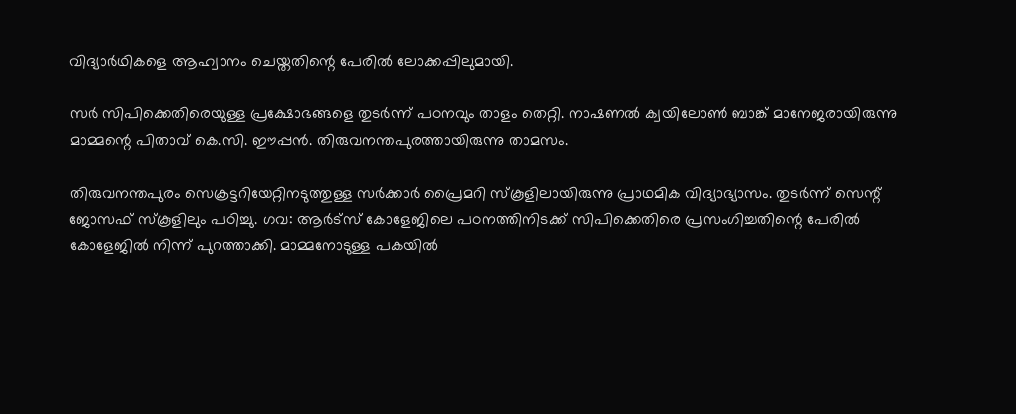വിദ്യാര്‍ഥികളെ ആഹ്വാനം ചെയ്തതിന്റെ പേരില്‍ ലോക്കപ്പിലുമായി.

സര്‍ സിപിക്കെതിരെയുള്ള പ്രക്ഷോഭങ്ങളെ തുടര്‍ന്ന് പഠനവും താളം തെറ്റി. നാഷണല്‍ ക്വയിലോണ്‍ ബാങ്ക് മാനേജരായിരുന്നു മാമ്മന്റെ പിതാവ് കെ.സി. ഈപ്പന്‍. തിരുവനന്തപുരത്തായിരുന്നു താമസം.

തിരുവനന്തപുരം സെക്രട്ടറിയേറ്റിനടുത്തുള്ള സര്‍ക്കാര്‍ പ്രൈമറി സ്‌കൂളിലായിരുന്നു പ്രാഥമിക വിദ്യാഭ്യാസം. തുടര്‍ന്ന് സെന്റ് ജോസഫ് സ്‌കൂളിലും പഠിച്ചു. ഗവ: ആര്‍ട്‌സ് കോളേജിലെ പഠനത്തിനിടക്ക് സിപിക്കെതിരെ പ്രസംഗിച്ചതിന്റെ പേരില്‍ കോളേജില്‍ നിന്ന് പുറത്താക്കി. മാമ്മനോടുള്ള പകയില്‍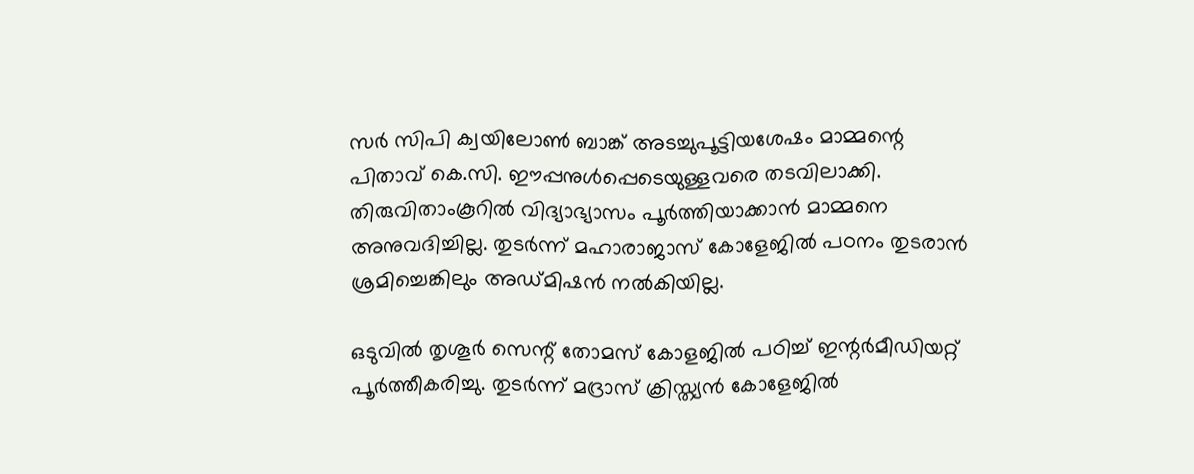സര്‍ സിപി ക്വയിലോണ്‍ ബാങ്ക് അടച്ചുപൂട്ടിയശേഷം മാമ്മന്റെ പിതാവ് കെ.സി. ഈപ്പനുള്‍പ്പെടെയുള്ളവരെ തടവിലാക്കി. തിരുവിതാംകൂറില്‍ വിദ്യാഭ്യാസം പൂര്‍ത്തിയാക്കാന്‍ മാമ്മനെ അനുവദിച്ചില്ല. തുടര്‍ന്ന് മഹാരാജാസ് കോളേജില്‍ പഠനം തുടരാന്‍ ശ്രമിച്ചെങ്കിലും അഡ്മിഷന്‍ നല്‍കിയില്ല.

ഒടുവില്‍ തൃശൂര്‍ സെന്റ് തോമസ് കോളജില്‍ പഠിച്ച് ഇന്റര്‍മീഡിയറ്റ് പൂര്‍ത്തീകരിച്ചു. തുടര്‍ന്ന് മദ്രാസ് ക്രിസ്ത്യന്‍ കോളേജില്‍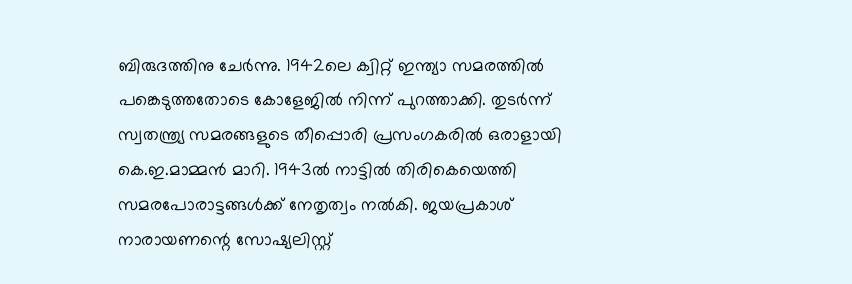ബിരുദത്തിനു ചേര്‍ന്നു. 1942ലെ ക്വിറ്റ് ഇന്ത്യാ സമരത്തില്‍ പങ്കെടുത്തതോടെ കോളേജില്‍ നിന്ന് പുറത്താക്കി. തുടര്‍ന്ന് സ്വതന്ത്ര്യ സമരങ്ങളുടെ തീപ്പൊരി പ്രസംഗകരില്‍ ഒരാളായി കെ.ഇ.മാമ്മന്‍ മാറി. 1943ല്‍ നാട്ടില്‍ തിരികെയെത്തി സമരപോരാട്ടങ്ങള്‍ക്ക് നേതൃത്വം നല്‍കി. ജയപ്രകാശ് നാരായണന്റെ സോഷ്യലിസ്റ്റ്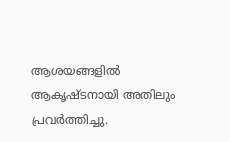ആശയങ്ങളില്‍ ആകൃഷ്ടനായി അതിലും പ്രവര്‍ത്തിച്ചു.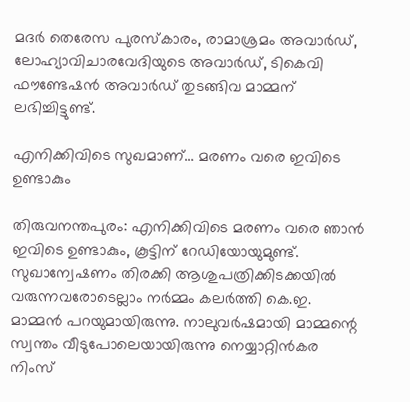മദര്‍ തെരേസ പുരസ്‌കാരം, രാമാശ്രമം അവാര്‍ഡ്, ലോഹ്യാവിചാരവേദിയുടെ അവാര്‍ഡ്, ടികെവി ഫൗണ്ടേഷന്‍ അവാര്‍ഡ് തുടങ്ങിവ മാമ്മന് ലഭിച്ചിട്ടുണ്ട്.

എനിക്കിവിടെ സുഖമാണ്… മരണം വരെ ഇവിടെ ഉണ്ടാകും

തിരുവനന്തപുരം: എനിക്കിവിടെ മരണം വരെ ഞാന്‍ ഇവിടെ ഉണ്ടാകും, കൂട്ടിന് റേഡിയോയുമുണ്ട്. സുഖാന്വേഷണം തിരക്കി ആശുപത്രിക്കിടക്കയില്‍ വരുന്നവരോടെല്ലാം നര്‍മ്മം കലര്‍ത്തി കെ.ഇ. മാമ്മന്‍ പറയുമായിരുന്നു. നാലുവര്‍ഷമായി മാമ്മന്റെ സ്വന്തം വീടുപോലെയായിരുന്നു നെയ്യാറ്റിന്‍കര നിംസ്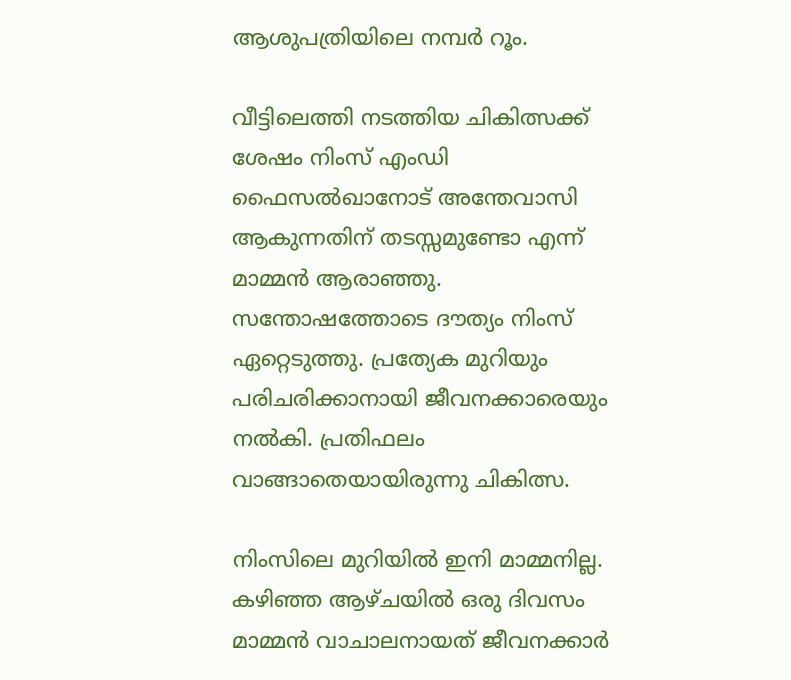ആശുപത്രിയിലെ നമ്പര്‍ റൂം.

വീട്ടിലെത്തി നടത്തിയ ചികിത്സക്ക് ശേഷം നിംസ് എംഡി ഫൈസല്‍ഖാനോട് അന്തേവാസി ആകുന്നതിന് തടസ്സമുണ്ടോ എന്ന് മാമ്മന്‍ ആരാഞ്ഞു. സന്തോഷത്തോടെ ദൗത്യം നിംസ് ഏറ്റെടുത്തു. പ്രത്യേക മുറിയും പരിചരിക്കാനായി ജീവനക്കാരെയും നല്‍കി. പ്രതിഫലം വാങ്ങാതെയായിരുന്നു ചികിത്സ.

നിംസിലെ മുറിയില്‍ ഇനി മാമ്മനില്ല. കഴിഞ്ഞ ആഴ്ചയില്‍ ഒരു ദിവസം മാമ്മന്‍ വാചാലനായത് ജീവനക്കാര്‍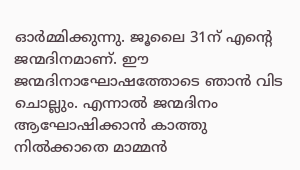ഓര്‍മ്മിക്കുന്നു. ജൂലൈ 31ന് എന്റെ ജന്മദിനമാണ്. ഈ ജന്മദിനാഘോഷത്തോടെ ഞാന്‍ വിട ചൊല്ലും. എന്നാല്‍ ജന്മദിനം ആഘോഷിക്കാന്‍ കാത്തു നില്‍ക്കാതെ മാമ്മന്‍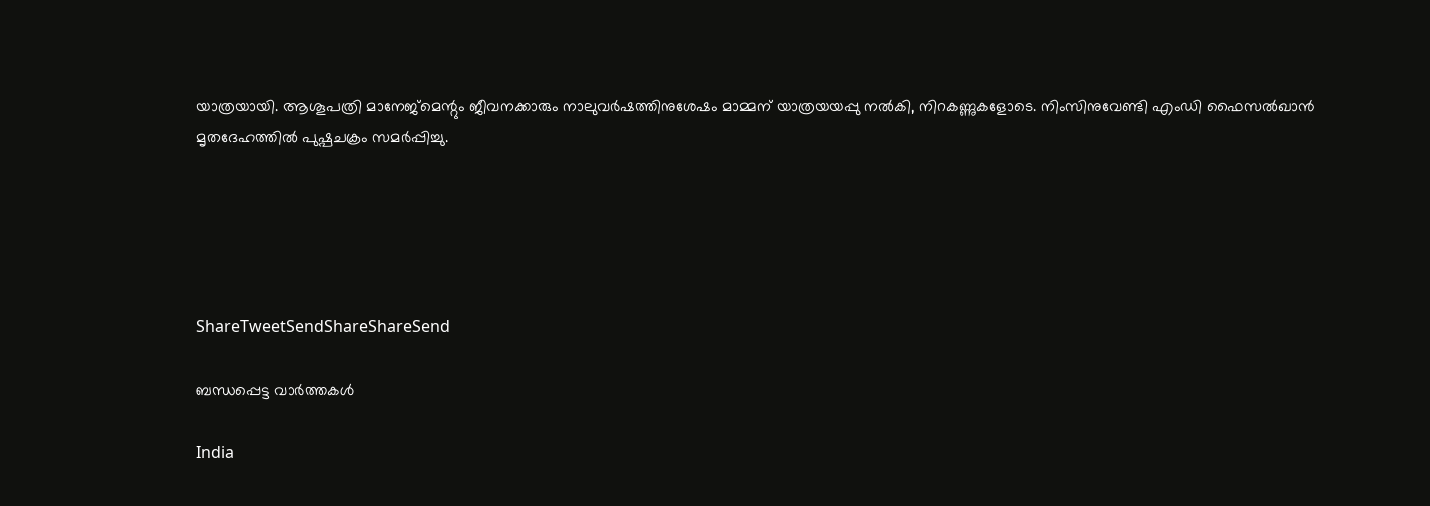യാത്രയായി. ആശൂപത്രി മാനേജ്‌മെന്റും ജീവനക്കാരും നാലുവര്‍ഷത്തിനുശേഷം മാമ്മന് യാത്രയയപ്പു നല്‍കി, നിറകണ്ണുകളോടെ. നിംസിനുവേണ്ടി എംഡി ഫൈസല്‍ഖാന്‍ മൃതദേഹത്തില്‍ പുഷ്പചക്രം സമര്‍പ്പിച്ചു.





ShareTweetSendShareShareSend

ബന്ധപ്പെട്ട വാര്‍ത്തകള്‍

India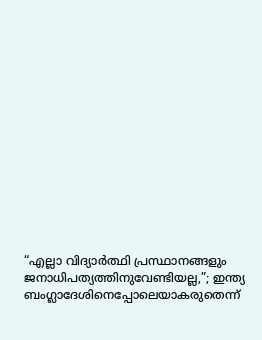“എല്ലാ വിദ്യാർത്ഥി പ്രസ്ഥാനങ്ങളും ജനാധിപത്യത്തിനുവേണ്ടിയല്ല,”; ഇന്ത്യ ബംഗ്ലാദേശിനെപ്പോലെയാകരുതെന്ന്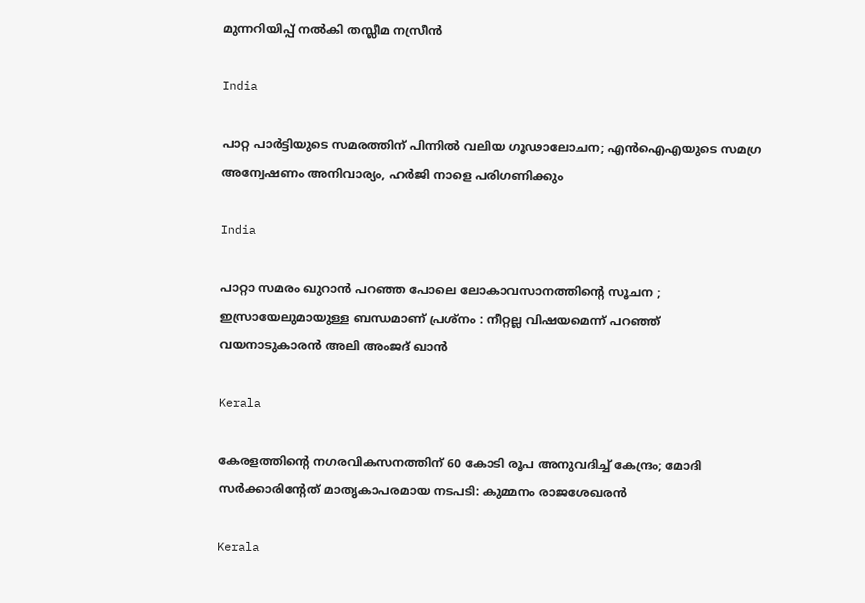മുന്നറിയിപ്പ് നൽകി തസ്ലീമ നസ്രീൻ

India

പാറ്റ പാർട്ടിയുടെ സമരത്തിന് പിന്നിൽ വലിയ ഗൂഢാലോചന; എൻഐഎയുടെ സമഗ്ര അന്വേഷണം അനിവാര്യം, ഹർജി നാളെ പരിഗണിക്കും

India

പാറ്റാ സമരം ഖുറാൻ പറഞ്ഞ പോലെ ലോകാവസാനത്തിന്റെ സൂചന ; ഇസ്രായേലുമായുള്ള ബന്ധമാണ് പ്രശ്നം : നീറ്റല്ല വിഷയമെന്ന് പറഞ്ഞ് വയനാടുകാരൻ അലി അംജദ് ഖാൻ

Kerala

കേരളത്തിന്റെ നഗരവികസനത്തിന് 60 കോടി രൂപ അനുവദിച്ച് കേന്ദ്രം; മോദി സർക്കാരിന്റേത് മാതൃകാപരമായ നടപടി: കുമ്മനം രാജശേഖരൻ

Kerala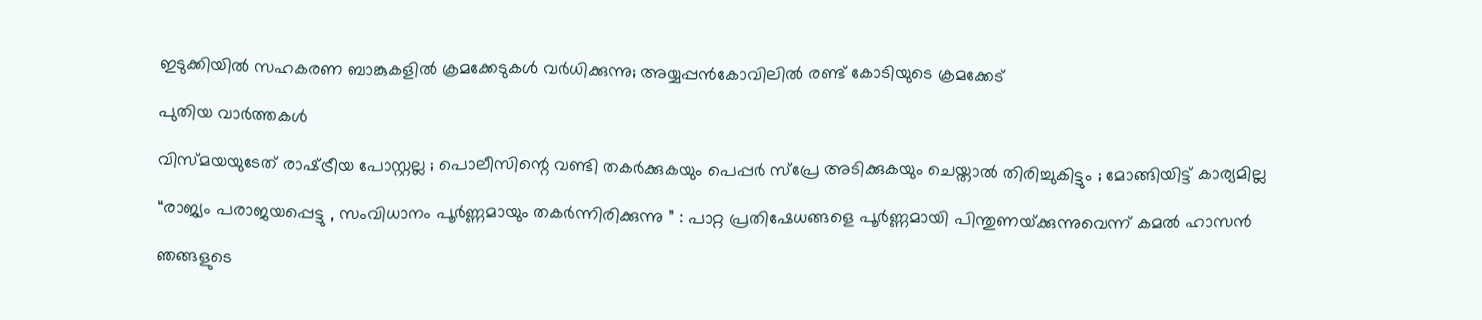ഇടുക്കിയില്‍ സഹകരണ ബാങ്കുകളില്‍ ക്രമക്കേടുകള്‍ വര്‍ധിക്കുന്നു; അയ്യപ്പന്‍കോവിലില്‍ രണ്ട് കോടിയുടെ ക്രമക്കേട്

പുതിയ വാര്‍ത്തകള്‍

വിസ്മയയുടേത് രാഷ്‌ട്രീയ പോസ്റ്റല്ല ; പൊലീസിന്റെ വണ്ടി തകര്‍ക്കുകയും പെപ്പര്‍ സ്പ്രേ അടിക്കുകയും ചെയ്താല്‍ തിരിച്ചുകിട്ടും ; മോങ്ങിയിട്ട് കാര്യമില്ല

“രാജ്യം പരാജയപ്പെട്ടു , സംവിധാനം പൂർണ്ണമായും തകർന്നിരിക്കുന്നു ” : പാറ്റ പ്രതിഷേധങ്ങളെ പൂർണ്ണമായി പിന്തുണയ്‌ക്കുന്നുവെന്ന് കമൽ ഹാസൻ

ഞങ്ങളുടെ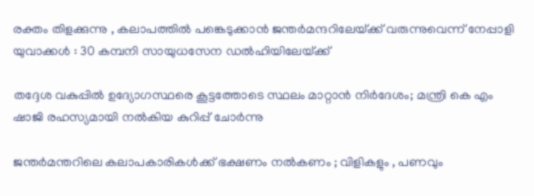രക്തം തിളക്കുന്നു , കലാപത്തിൽ പങ്കെടുക്കാൻ ജന്തർമന്ദറിലേയ്‌ക്ക് വരുന്നുവെന്ന് നേപ്പാളി യുവാക്കൾ : 30 കമ്പനി സായുധസേന ഡൽഹിയിലേയ്‌ക്ക്

തദ്ദേശ വകുപ്പിൽ ഉദ്യോഗസ്ഥരെ കൂട്ടത്തോടെ സ്ഥലം മാറ്റാൻ നിർദേശം; മന്ത്രി കെ എം ഷാജി രഹസ്യമായി നൽകിയ കുറിപ്പ് ചോർന്നു

ജന്തർമന്തറിലെ കലാപകാരികൾക്ക് ഭക്ഷണം നൽകണം ; വിളികളും , പണവും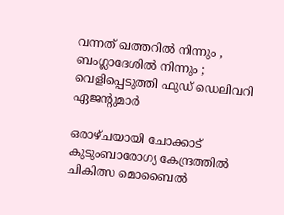വന്നത് ഖത്തറിൽ നിന്നും , ബംഗ്ലാദേശിൽ നിന്നും ; വെളിപ്പെടുത്തി ഫുഡ് ഡെലിവറി ഏജന്റുമാർ

ഒരാഴ്ചയായി ചോക്കാട് കുടുംബാരോഗ്യ കേന്ദ്രത്തിൽ ചികിത്സ മൊബൈൽ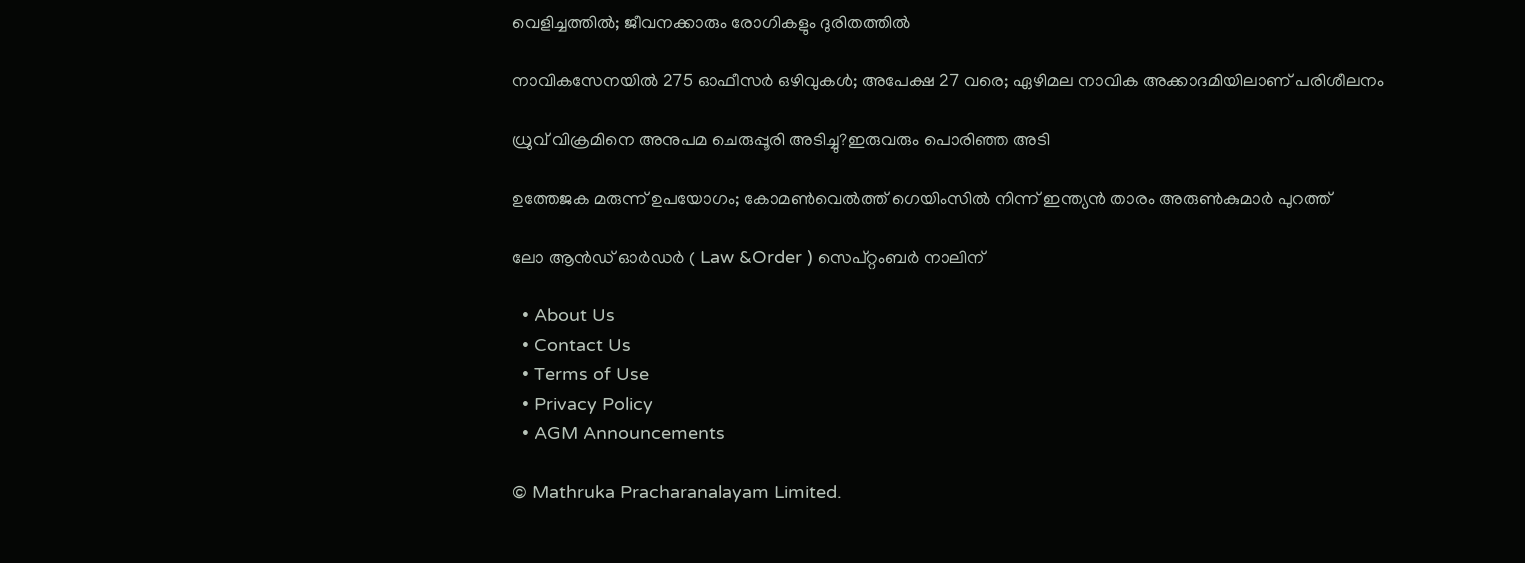വെളിച്ചത്തിൽ; ജീവനക്കാരും രോഗികളും ദുരിതത്തിൽ

നാവികസേനയില്‍ 275 ഓഫീസര്‍ ഒഴിവുകള്‍; അപേക്ഷ 27 വരെ; ഏഴിമല നാവിക അക്കാദമിയിലാണ് പരിശീലനം

ധ്രുവ് വിക്രമിനെ അനുപമ ചെരുപ്പൂരി അടിച്ചു?ഇരുവരും പൊരിഞ്ഞ അടി

ഉത്തേജക മരുന്ന് ഉപയോഗം; കോമൺവെൽത്ത് ഗെയിംസിൽ നിന്ന് ഇന്ത്യൻ താരം അരുൺകുമാർ പുറത്ത്

ലോ ആൻഡ് ഓർഡർ ( Law &Order ) സെപ്റ്റംബർ നാലിന്

  • About Us
  • Contact Us
  • Terms of Use
  • Privacy Policy
  • AGM Announcements

© Mathruka Pracharanalayam Limited.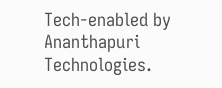Tech-enabled by Ananthapuri Technologies.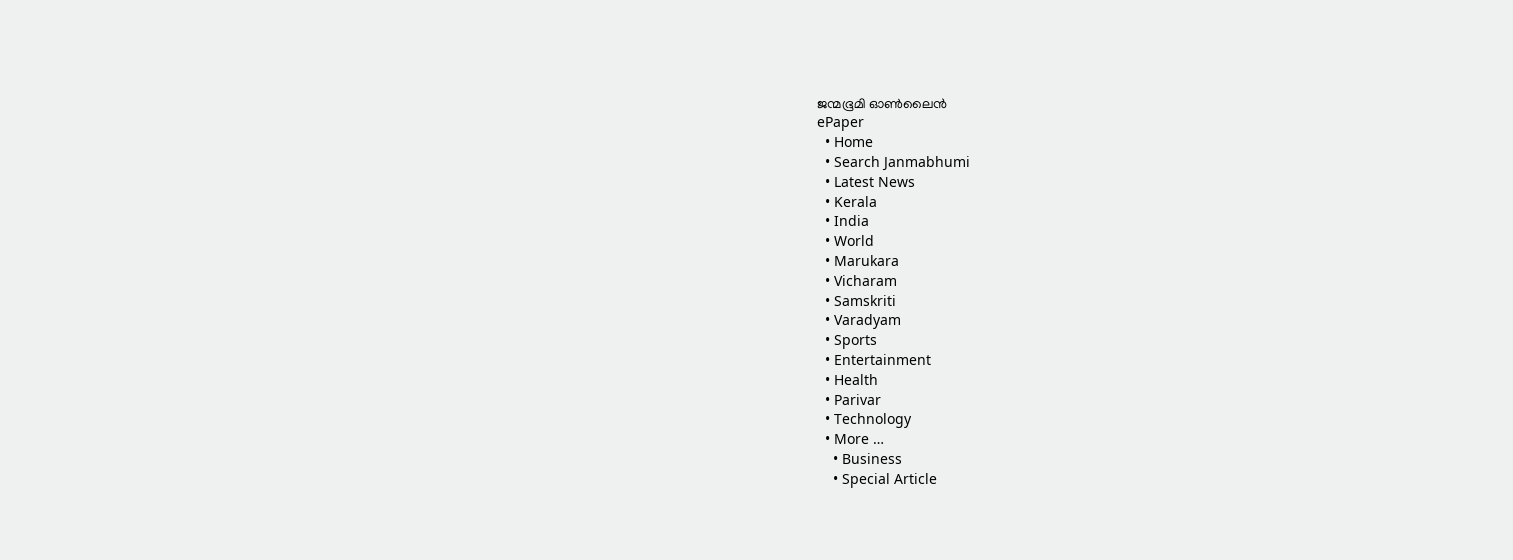ജന്മഭൂമി ഓണ്‍ലൈന്‍
ePaper
  • Home
  • Search Janmabhumi
  • Latest News
  • Kerala
  • India
  • World
  • Marukara
  • Vicharam
  • Samskriti
  • Varadyam
  • Sports
  • Entertainment
  • Health
  • Parivar
  • Technology
  • More …
    • Business
    • Special Article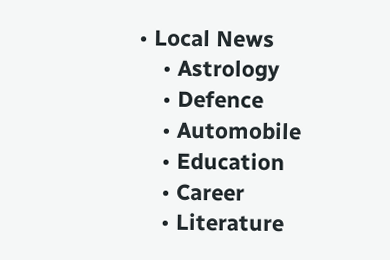• Local News
    • Astrology
    • Defence
    • Automobile
    • Education
    • Career
    • Literature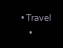• Travel
    •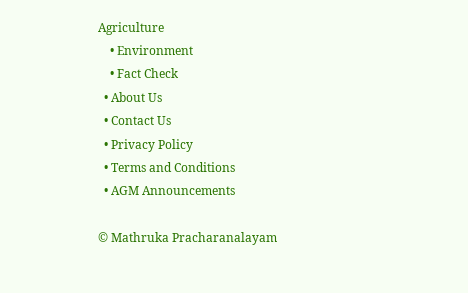Agriculture
    • Environment
    • Fact Check
  • About Us
  • Contact Us
  • Privacy Policy
  • Terms and Conditions
  • AGM Announcements

© Mathruka Pracharanalayam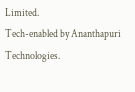Limited.
Tech-enabled by Ananthapuri Technologies.